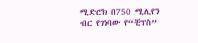ሚድሮክ በ750 ሚሊየን ብር የገነባው የ“ቺፕስ”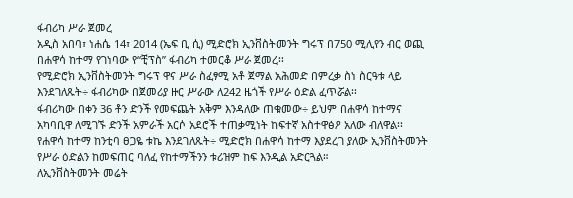ፋብሪካ ሥራ ጀመረ
አዲስ አበባ፣ ነሐሴ 14፣ 2014 (ኤፍ ቢ ሲ) ሚድሮክ ኢንቨስትመንት ግሩፕ በ750 ሚሊየን ብር ወጪ በሐዋሳ ከተማ የገነባው የ“ቺፕስ” ፋብሪካ ተመርቆ ሥራ ጀመረ፡፡
የሚድሮክ ኢንቨስትመንት ግሩፕ ዋና ሥራ ስፈፃሚ አቶ ጀማል አሕመድ በምረቃ ስነ ስርዓቱ ላይ እንደገለጹት÷ ፋብሪካው በጀመሪያ ዙር ሥራው ለ242 ዜጎች የሥራ ዕድል ፈጥሯል፡፡
ፋብሪካው በቀን 36 ቶን ድንች የመፍጨት አቅም እንዳለው ጠቁመው÷ ይህም በሐዋሳ ከተማና አካባቢዋ ለሚገኙ ድንች አምራች አርሶ አደሮች ተጠቃሚነት ከፍተኛ አስተዋፅዖ አለው ብለዋል፡፡
የሐዋሳ ከተማ ከንቲባ ፀጋዬ ቱኬ እንደገለጹት÷ ሚድሮክ በሐዋሳ ከተማ እያደረገ ያለው ኢንቨስትመንት የሥራ ዕድልን ከመፍጠር ባለፈ የከተማችንን ቱሪዝም ከፍ እንዲል አድርጓል።
ለኢንቨስትመንት መሬት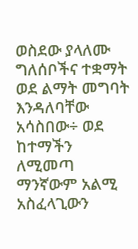ወስደው ያላለሙ ግለሰቦችና ተቋማት ወደ ልማት መግባት እንዳለባቸው አሳስበው÷ ወደ ከተማችን ለሚመጣ ማንኛውም አልሚ አስፈላጊውን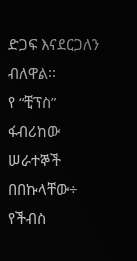ድጋፍ እናደርጋለን ብለዋል፡፡
የ “ቺፕስ” ፋብሪከው ሠራተኞች በበኩላቸው÷ የችብስ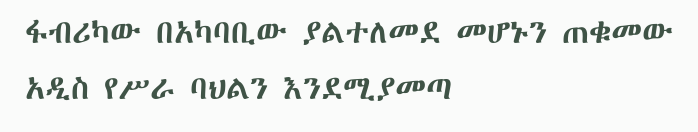ፋብሪካው በአካባቢው ያልተለመደ መሆኑን ጠቁመው አዲስ የሥራ ባህልን እንደሚያመጣ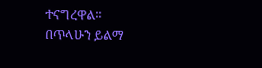ተናግረዋል፡፡
በጥላሁን ይልማ